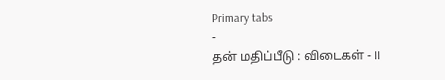Primary tabs
-
தன் மதிப்பீடு : விடைகள் - II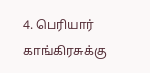4. பெரியார் காங்கிரசுக்கு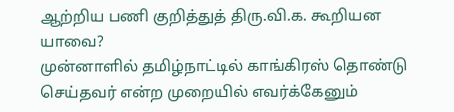ஆற்றிய பணி குறித்துத் திரு.வி.க. கூறியன யாவை?
முன்னாளில் தமிழ்நாட்டில் காங்கிரஸ் தொண்டு செய்தவர் என்ற முறையில் எவர்க்கேனும்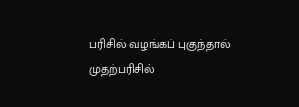பரிசில் வழங்கப் புகுந்தால் முதற்பரிசில்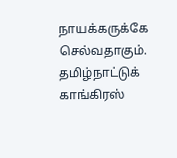நாயக்கருக்கே செல்வதாகும். தமிழ்நாட்டுக் காங்கிரஸ்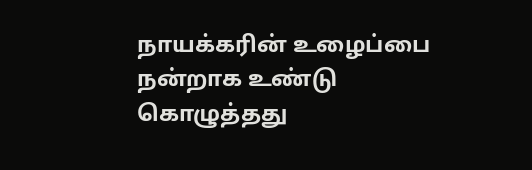நாயக்கரின் உழைப்பை நன்றாக உண்டு கொழுத்தது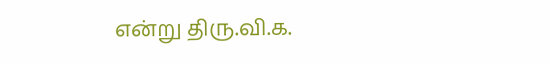என்று திரு.வி.க.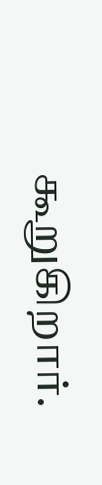கூறுகிறார்.